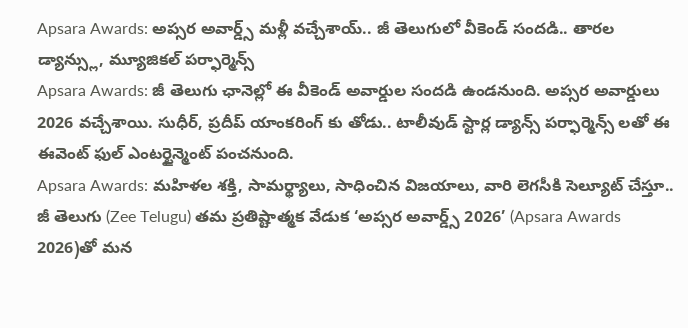Apsara Awards: అప్సర అవార్డ్స్ మళ్లీ వచ్చేశాయ్.. జీ తెలుగులో వీకెండ్ సందడి.. తారల డ్యాన్స్లు, మ్యూజికల్ పర్ఫార్మెన్స్
Apsara Awards: జీ తెలుగు ఛానెల్లో ఈ వీకెండ్ అవార్డుల సందడి ఉండనుంది. అప్సర అవార్డులు 2026 వచ్చేశాయి. సుధీర్, ప్రదీప్ యాంకరింగ్ కు తోడు.. టాలీవుడ్ స్టార్ల డ్యాన్స్ పర్ఫార్మెన్స్ లతో ఈ ఈవెంట్ ఫుల్ ఎంటర్టైన్మెంట్ పంచనుంది.
Apsara Awards: మహిళల శక్తి, సామర్థ్యాలు, సాధించిన విజయాలు, వారి లెగసీకి సెల్యూట్ చేస్తూ.. జీ తెలుగు (Zee Telugu) తమ ప్రతిష్టాత్మక వేడుక ‘అప్సర అవార్డ్స్ 2026’ (Apsara Awards 2026)తో మన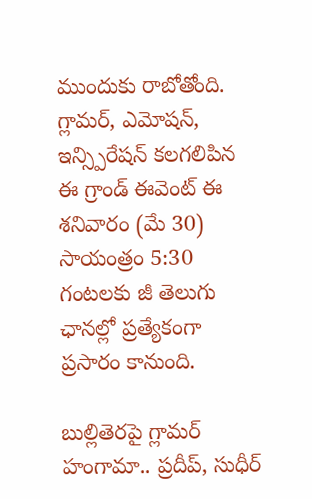ముందుకు రాబోతోంది. గ్లామర్, ఎమోషన్, ఇన్స్పిరేషన్ కలగలిపిన ఈ గ్రాండ్ ఈవెంట్ ఈ శనివారం (మే 30) సాయంత్రం 5:30 గంటలకు జీ తెలుగు ఛానల్లో ప్రత్యేకంగా ప్రసారం కానుంది.

బుల్లితెరపై గ్లామర్ హంగామా.. ప్రదీప్, సుధీర్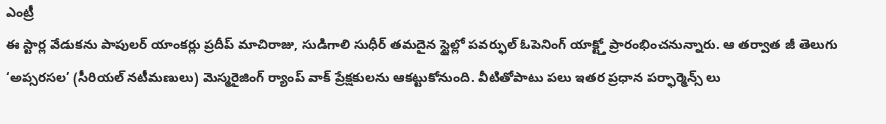ఎంట్రీ
ఈ స్టార్ల వేడుకను పాపులర్ యాంకర్లు ప్రదీప్ మాచిరాజు, సుడిగాలి సుధీర్ తమదైన స్టైల్లో పవర్ఫుల్ ఓపెనింగ్ యాక్ట్తో ప్రారంభించనున్నారు. ఆ తర్వాత జీ తెలుగు ‘అప్సరసల’ (సీరియల్ నటీమణులు) మెస్మరైజింగ్ ర్యాంప్ వాక్ ప్రేక్షకులను ఆకట్టుకోనుంది. వీటితోపాటు పలు ఇతర ప్రధాన పర్ఫార్మెన్స్ లు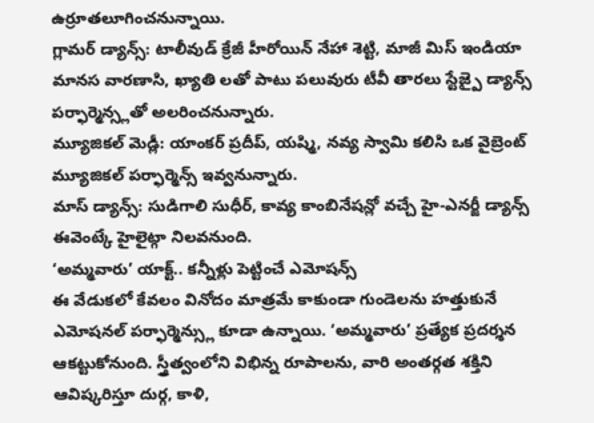ఉర్రూతలూగించనున్నాయి.
గ్లామర్ డ్యాన్స్: టాలీవుడ్ క్రేజీ హీరోయిన్ నేహా శెట్టి, మాజీ మిస్ ఇండియా మానస వారణాసి, ఖ్యాతి లతో పాటు పలువురు టీవీ తారలు స్టేజ్పై డ్యాన్స్ పర్ఫార్మెన్స్లతో అలరించనున్నారు.
మ్యూజికల్ మెడ్లీ: యాంకర్ ప్రదీప్, యష్మి, నవ్య స్వామి కలిసి ఒక వైబ్రెంట్ మ్యూజికల్ పర్ఫార్మెన్స్ ఇవ్వనున్నారు.
మాస్ డ్యాన్స్: సుడిగాలి సుధీర్, కావ్య కాంబినేషన్లో వచ్చే హై-ఎనర్జీ డ్యాన్స్ ఈవెంట్కే హైలైట్గా నిలవనుంది.
‘అమ్మవారు’ యాక్ట్.. కన్నీళ్లు పెట్టించే ఎమోషన్స్
ఈ వేడుకలో కేవలం వినోదం మాత్రమే కాకుండా గుండెలను హత్తుకునే ఎమోషనల్ పర్ఫార్మెన్స్లు కూడా ఉన్నాయి. ‘అమ్మవారు’ ప్రత్యేక ప్రదర్శన ఆకట్టుకోనుంది. స్త్రీత్వంలోని విభిన్న రూపాలను, వారి అంతర్గత శక్తిని ఆవిష్కరిస్తూ దుర్గ, కాళి,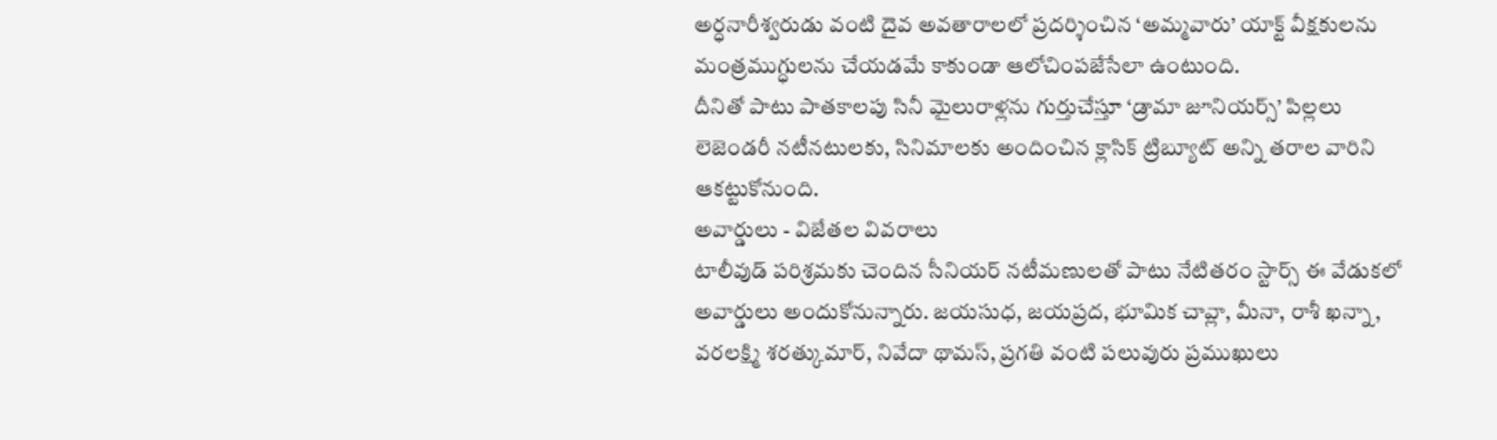అర్ధనారీశ్వరుడు వంటి దైవ అవతారాలలో ప్రదర్శించిన ‘అమ్మవారు’ యాక్ట్ వీక్షకులను మంత్రముగ్ధులను చేయడమే కాకుండా ఆలోచింపజేసేలా ఉంటుంది.
దీనితో పాటు పాతకాలపు సినీ మైలురాళ్లను గుర్తుచేస్తూ ‘డ్రామా జూనియర్స్’ పిల్లలు లెజెండరీ నటీనటులకు, సినిమాలకు అందించిన క్లాసిక్ ట్రిబ్యూట్ అన్ని తరాల వారిని ఆకట్టుకోనుంది.
అవార్డులు - విజేతల వివరాలు
టాలీవుడ్ పరిశ్రమకు చెందిన సీనియర్ నటీమణులతో పాటు నేటితరం స్టార్స్ ఈ వేడుకలో అవార్డులు అందుకోనున్నారు. జయసుధ, జయప్రద, భూమిక చావ్లా, మీనా, రాశీ ఖన్నా, వరలక్ష్మి శరత్కుమార్, నివేదా థామస్, ప్రగతి వంటి పలువురు ప్రముఖులు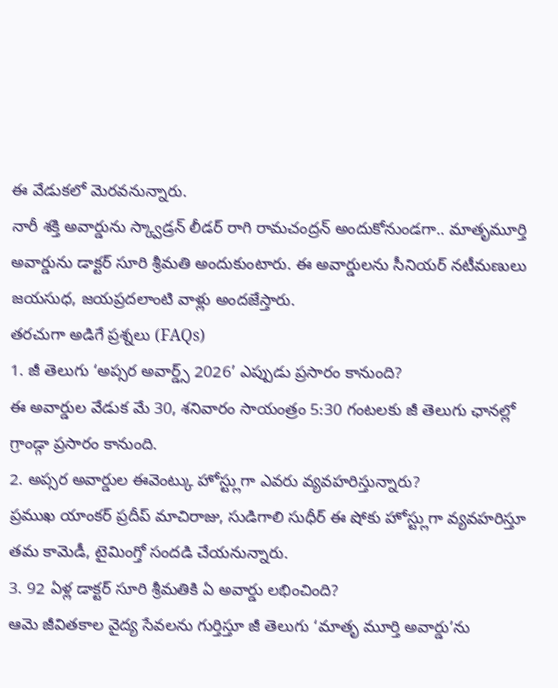ఈ వేడుకలో మెరవనున్నారు.
నారీ శక్తి అవార్డును స్క్వాడ్రన్ లీడర్ రాగి రామచంద్రన్ అందుకోనుండగా.. మాతృమూర్తి అవార్డును డాక్టర్ సూరి శ్రీమతి అందుకుంటారు. ఈ అవార్డులను సీనియర్ నటీమణులు జయసుధ, జయప్రదలాంటి వాళ్లు అందజేస్తారు.
తరచుగా అడిగే ప్రశ్నలు (FAQs)
1. జీ తెలుగు ‘అప్సర అవార్డ్స్ 2026’ ఎప్పుడు ప్రసారం కానుంది?
ఈ అవార్డుల వేడుక మే 30, శనివారం సాయంత్రం 5:30 గంటలకు జీ తెలుగు ఛానల్లో గ్రాండ్గా ప్రసారం కానుంది.
2. అప్సర అవార్డుల ఈవెంట్కు హోస్ట్లుగా ఎవరు వ్యవహరిస్తున్నారు?
ప్రముఖ యాంకర్ ప్రదీప్ మాచిరాజు, సుడిగాలి సుధీర్ ఈ షోకు హోస్ట్లుగా వ్యవహరిస్తూ తమ కామెడీ, టైమింగ్తో సందడి చేయనున్నారు.
3. 92 ఏళ్ల డాక్టర్ సూరి శ్రీమతికి ఏ అవార్డు లభించింది?
ఆమె జీవితకాల వైద్య సేవలను గుర్తిస్తూ జీ తెలుగు ‘మాతృ మూర్తి అవార్డు’ను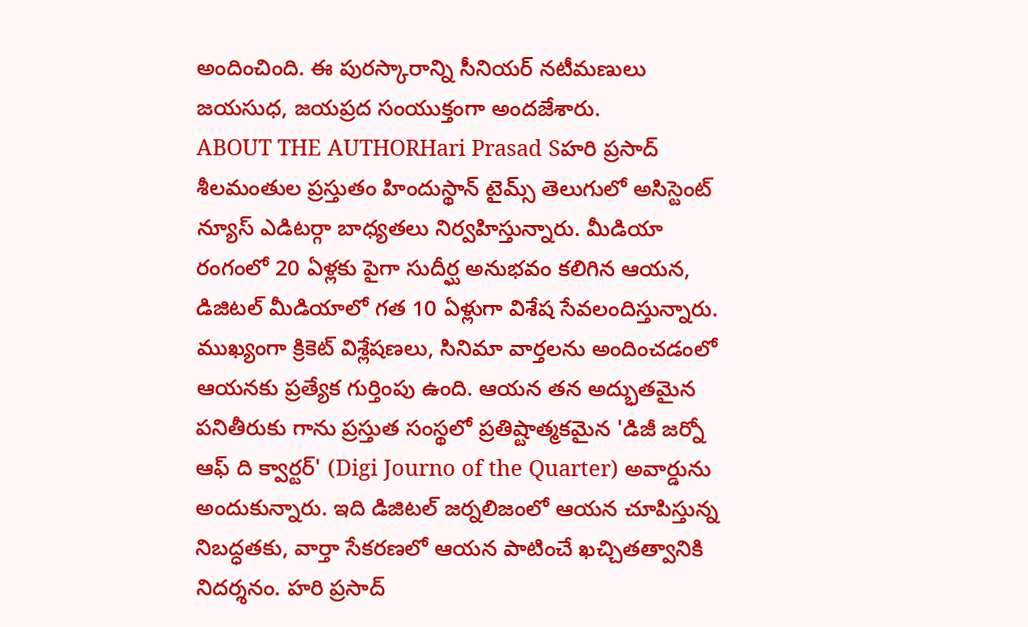అందించింది. ఈ పురస్కారాన్ని సీనియర్ నటీమణులు జయసుధ, జయప్రద సంయుక్తంగా అందజేశారు.
ABOUT THE AUTHORHari Prasad Sహరి ప్రసాద్ శీలమంతుల ప్రస్తుతం హిందుస్థాన్ టైమ్స్ తెలుగులో అసిస్టెంట్ న్యూస్ ఎడిటర్గా బాధ్యతలు నిర్వహిస్తున్నారు. మీడియా రంగంలో 20 ఏళ్లకు పైగా సుదీర్ఘ అనుభవం కలిగిన ఆయన, డిజిటల్ మీడియాలో గత 10 ఏళ్లుగా విశేష సేవలందిస్తున్నారు. ముఖ్యంగా క్రికెట్ విశ్లేషణలు, సినిమా వార్తలను అందించడంలో ఆయనకు ప్రత్యేక గుర్తింపు ఉంది. ఆయన తన అద్భుతమైన పనితీరుకు గాను ప్రస్తుత సంస్థలో ప్రతిష్టాత్మకమైన 'డిజీ జర్నో ఆఫ్ ది క్వార్టర్' (Digi Journo of the Quarter) అవార్డును అందుకున్నారు. ఇది డిజిటల్ జర్నలిజంలో ఆయన చూపిస్తున్న నిబద్ధతకు, వార్తా సేకరణలో ఆయన పాటించే ఖచ్చితత్వానికి నిదర్శనం. హరి ప్రసాద్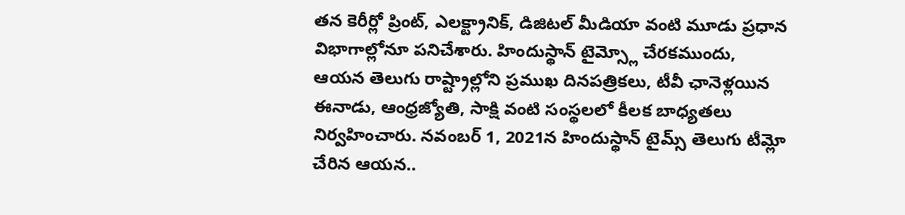తన కెరీర్లో ప్రింట్, ఎలక్ట్రానిక్, డిజిటల్ మీడియా వంటి మూడు ప్రధాన విభాగాల్లోనూ పనిచేశారు. హిందుస్థాన్ టైమ్స్లో చేరకముందు, ఆయన తెలుగు రాష్ట్రాల్లోని ప్రముఖ దినపత్రికలు, టీవీ ఛానెళ్లయిన ఈనాడు, ఆంధ్రజ్యోతి, సాక్షి వంటి సంస్థలలో కీలక బాధ్యతలు నిర్వహించారు. నవంబర్ 1, 2021న హిందుస్థాన్ టైమ్స్ తెలుగు టీమ్లో చేరిన ఆయన..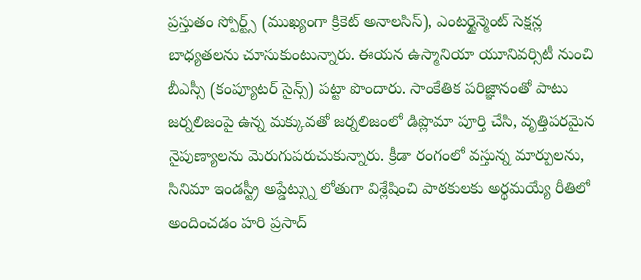ప్రస్తుతం స్పోర్ట్స్ (ముఖ్యంగా క్రికెట్ అనాలసిస్), ఎంటర్టైన్మెంట్ సెక్షన్ల బాధ్యతలను చూసుకుంటున్నారు. ఈయన ఉస్మానియా యూనివర్సిటీ నుంచి బీఎస్సీ (కంప్యూటర్ సైన్స్) పట్టా పొందారు. సాంకేతిక పరిజ్ఞానంతో పాటు జర్నలిజంపై ఉన్న మక్కువతో జర్నలిజంలో డిప్లొమా పూర్తి చేసి, వృత్తిపరమైన నైపుణ్యాలను మెరుగుపరుచుకున్నారు. క్రీడా రంగంలో వస్తున్న మార్పులను, సినిమా ఇండస్ట్రీ అప్డేట్స్ను లోతుగా విశ్లేషించి పాఠకులకు అర్థమయ్యే రీతిలో అందించడం హరి ప్రసాద్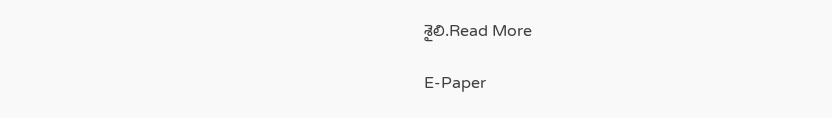శైలి.Read More

E-Paper